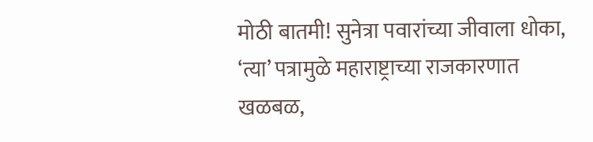मोठी बातमी! सुनेत्रा पवारांच्या जीवाला धोका, ‘त्या’ पत्रामुळे महाराष्ट्राच्या राजकारणात खळबळ,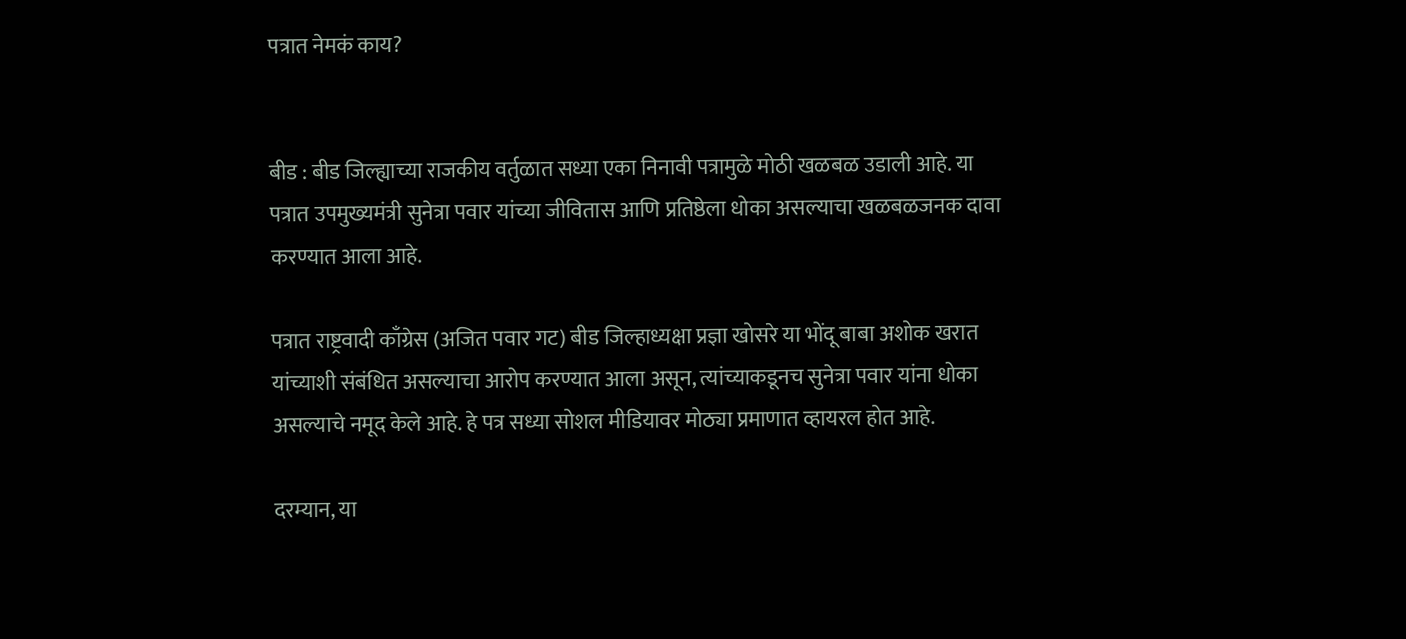पत्रात नेमकं काय?


बीड : बीड जिल्ह्याच्या राजकीय वर्तुळात सध्या एका निनावी पत्रामुळे मोठी खळबळ उडाली आहे. या पत्रात उपमुख्यमंत्री सुनेत्रा पवार यांच्या जीवितास आणि प्रतिष्ठेला धोका असल्याचा खळबळजनक दावा करण्यात आला आहे.

पत्रात राष्ट्रवादी काँग्रेस (अजित पवार गट) बीड जिल्हाध्यक्षा प्रज्ञा खोसरे या भोंदू बाबा अशोक खरात यांच्याशी संबंधित असल्याचा आरोप करण्यात आला असून, त्यांच्याकडूनच सुनेत्रा पवार यांना धोका असल्याचे नमूद केले आहे. हे पत्र सध्या सोशल मीडियावर मोठ्या प्रमाणात व्हायरल होत आहे.

दरम्यान, या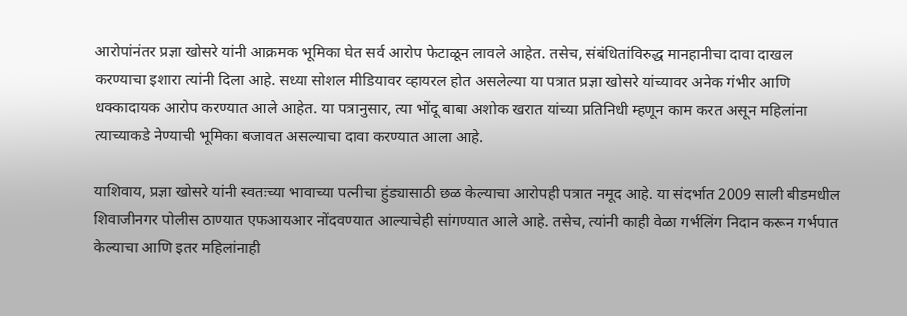आरोपांनंतर प्रज्ञा खोसरे यांनी आक्रमक भूमिका घेत सर्व आरोप फेटाळून लावले आहेत. तसेच, संबंधितांविरुद्ध मानहानीचा दावा दाखल करण्याचा इशारा त्यांनी दिला आहे. सध्या सोशल मीडियावर व्हायरल होत असलेल्या या पत्रात प्रज्ञा खोसरे यांच्यावर अनेक गंभीर आणि धक्कादायक आरोप करण्यात आले आहेत. या पत्रानुसार, त्या भोंदू बाबा अशोक खरात यांच्या प्रतिनिधी म्हणून काम करत असून महिलांना त्याच्याकडे नेण्याची भूमिका बजावत असल्याचा दावा करण्यात आला आहे.

याशिवाय, प्रज्ञा खोसरे यांनी स्वतःच्या भावाच्या पत्नीचा हुंड्यासाठी छळ केल्याचा आरोपही पत्रात नमूद आहे. या संदर्भात 2009 साली बीडमधील शिवाजीनगर पोलीस ठाण्यात एफआयआर नोंदवण्यात आल्याचेही सांगण्यात आले आहे. तसेच, त्यांनी काही वेळा गर्भलिंग निदान करून गर्भपात केल्याचा आणि इतर महिलांनाही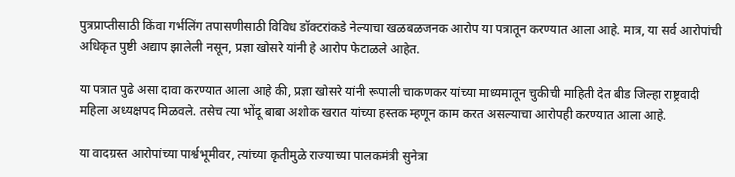पुत्रप्राप्तीसाठी किंवा गर्भलिंग तपासणीसाठी विविध डॉक्टरांकडे नेल्याचा खळबळजनक आरोप या पत्रातून करण्यात आला आहे. मात्र, या सर्व आरोपांची अधिकृत पुष्टी अद्याप झालेली नसून, प्रज्ञा खोसरे यांनी हे आरोप फेटाळले आहेत.

या पत्रात पुढे असा दावा करण्यात आला आहे की, प्रज्ञा खोसरे यांनी रूपाली चाकणकर यांच्या माध्यमातून चुकीची माहिती देत बीड जिल्हा राष्ट्रवादी महिला अध्यक्षपद मिळवले. तसेच त्या भोंदू बाबा अशोक खरात यांच्या हस्तक म्हणून काम करत असल्याचा आरोपही करण्यात आला आहे.

या वादग्रस्त आरोपांच्या पार्श्वभूमीवर, त्यांच्या कृतीमुळे राज्याच्या पालकमंत्री सुनेत्रा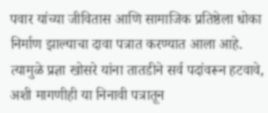पवार यांच्या जीवितास आणि सामाजिक प्रतिष्ठेला धोका निर्माण झाल्याचा दावा पत्रात करण्यात आला आहे. त्यामुळे प्रज्ञा खोसरे यांना तातडीने सर्व पदांवरून हटवावे, अशी मागणीही या निनावी पत्रातून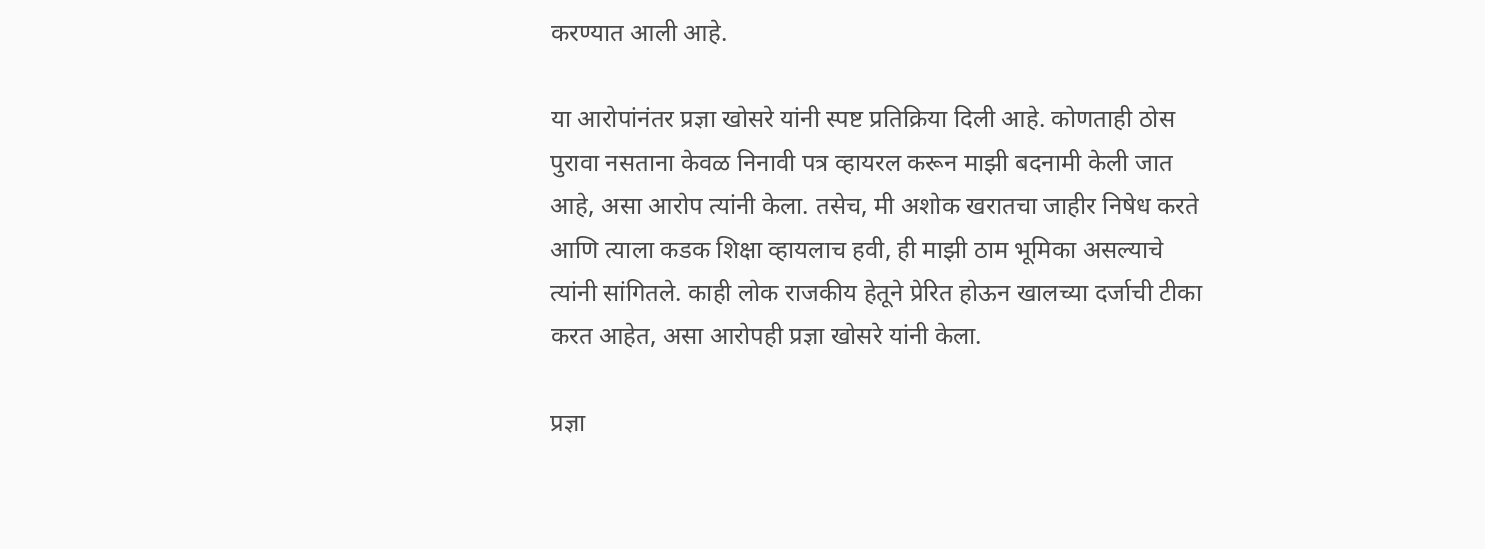करण्यात आली आहे.

या आरोपांनंतर प्रज्ञा खोसरे यांनी स्पष्ट प्रतिक्रिया दिली आहे. कोणताही ठोस पुरावा नसताना केवळ निनावी पत्र व्हायरल करून माझी बदनामी केली जात आहे, असा आरोप त्यांनी केला. तसेच, मी अशोक खरातचा जाहीर निषेध करते आणि त्याला कडक शिक्षा व्हायलाच हवी, ही माझी ठाम भूमिका असल्याचे त्यांनी सांगितले. काही लोक राजकीय हेतूने प्रेरित होऊन खालच्या दर्जाची टीका करत आहेत, असा आरोपही प्रज्ञा खोसरे यांनी केला.

प्रज्ञा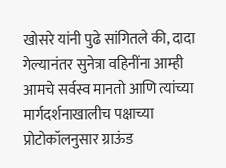खोसरे यांनी पुढे सांगितले की, दादा गेल्यानंतर सुनेत्रा वहिनींना आम्ही आमचे सर्वस्व मानतो आणि त्यांच्या मार्गदर्शनाखालीच पक्षाच्या प्रोटोकॉलनुसार ग्राऊंड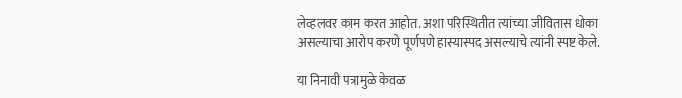लेव्हलवर काम करत आहोत. अशा परिस्थितीत त्यांच्या जीवितास धोका असल्याचा आरोप करणे पूर्णपणे हास्यास्पद असल्याचे त्यांनी स्पष्ट केले.

या निनावी पत्रामुळे केवळ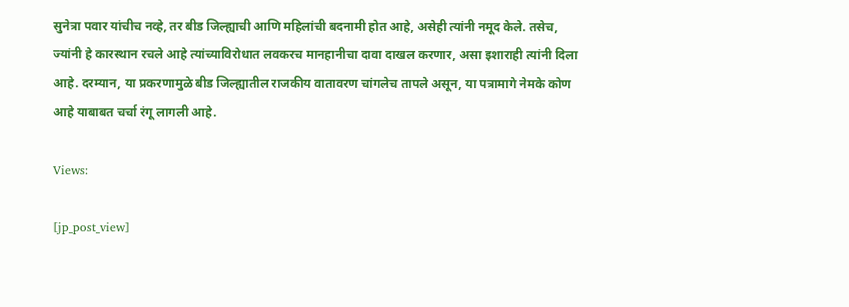सुनेत्रा पवार यांचीच नव्हे, तर बीड जिल्ह्याची आणि महिलांची बदनामी होत आहे, असेही त्यांनी नमूद केले. तसेच, ज्यांनी हे कारस्थान रचले आहे त्यांच्याविरोधात लवकरच मानहानीचा दावा दाखल करणार, असा इशाराही त्यांनी दिला आहे. दरम्यान, या प्रकरणामुळे बीड जिल्ह्यातील राजकीय वातावरण चांगलेच तापले असून, या पत्रामागे नेमके कोण आहे याबाबत चर्चा रंगू लागली आहे.

Views:

[jp_post_view]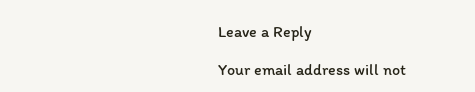Leave a Reply

Your email address will not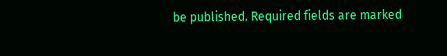be published. Required fields are marked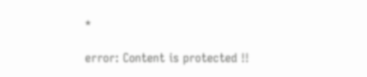*

error: Content is protected !!